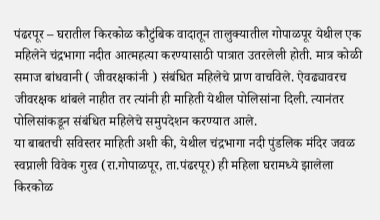पंढरपूर – घरातील किरकोळ कौटुंबिक वादातून तालुक्यातील गोपाळपूर येथील एक महिलेने चंद्रभागा नदीत आत्महत्या करण्यासाठी पात्रात उतरलेली होती. मात्र कोळी समाज बांधवानी ( जीवरक्षकांनी ) संबंधित महिलेचे प्राण वाचविले. ऐवढ्यावरच जीवरक्षक थांबले नाहीत तर त्यांनी ही माहिती येथील पोलिसांना दिली. त्यानंतर पोलिसांकडून संबंधित महिलेचे समुपदेशन करण्यात आले.
या बाबतची सविस्तर माहिती अशी की, येथील चंद्रभागा नदी पुंडलिक मंदिर जवळ स्वप्नाली विवेक गुरव (रा.गोपाळपूर, ता.पंढरपूर) ही महिला घरामध्ये झालेला किरकोळ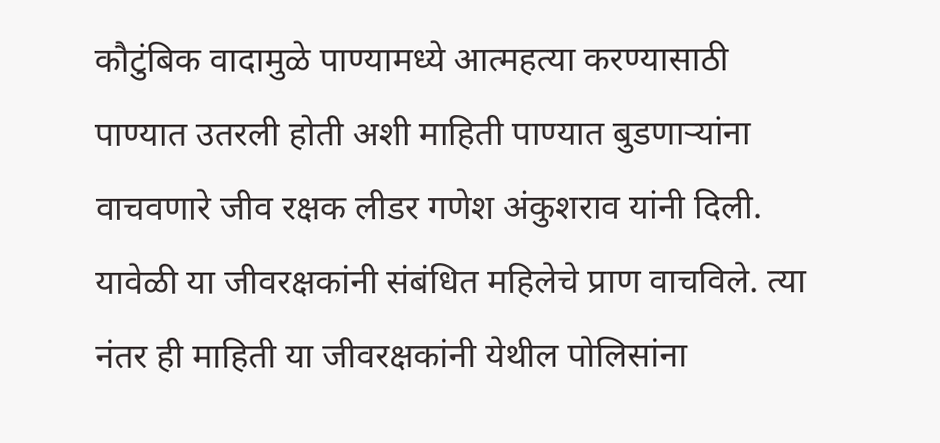कौटुंबिक वादामुळे पाण्यामध्ये आत्महत्या करण्यासाठी पाण्यात उतरली होती अशी माहिती पाण्यात बुडणाऱ्यांना वाचवणारे जीव रक्षक लीडर गणेश अंकुशराव यांनी दिली. यावेळी या जीवरक्षकांनी संबंधित महिलेचे प्राण वाचविले. त्या नंतर ही माहिती या जीवरक्षकांनी येथील पोलिसांना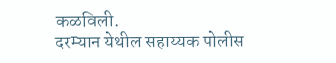कळविली.
दरम्यान येथील सहाय्यक पोलीस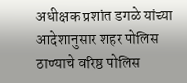अधीक्षक प्रशांत डगळे यांच्या आदेशानुसार शहर पोलिस ठाण्याचे वरिष्ठ पोलिस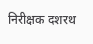निरीक्षक दशरथ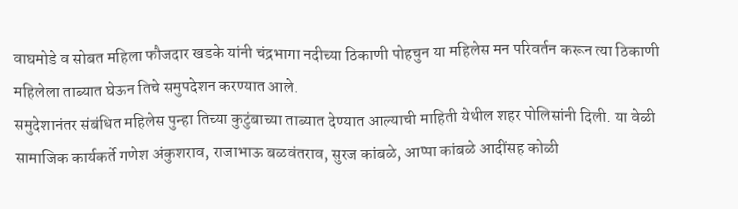वाघमोडे व सोबत महिला फौजदार खडके यांनी चंद्रभागा नदीच्या ठिकाणी पोहचुन या महिलेस मन परिवर्तन करून त्या ठिकाणी महिलेला ताब्यात घेऊन तिचे समुपदेशन करण्यात आले.
समुदेशानंतर संबंधित महिलेस पुन्हा तिच्या कुटुंबाच्या ताब्यात देण्यात आल्याची माहिती येथील शहर पोलिसांनी दिली. या वेळी सामाजिक कार्यकर्ते गणेश अंकुशराव, राजाभाऊ बळवंतराव, सुरज कांबळे, आप्पा कांबळे आदींसह कोळी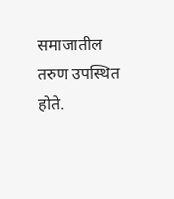समाजातील तरुण उपस्थित होते.